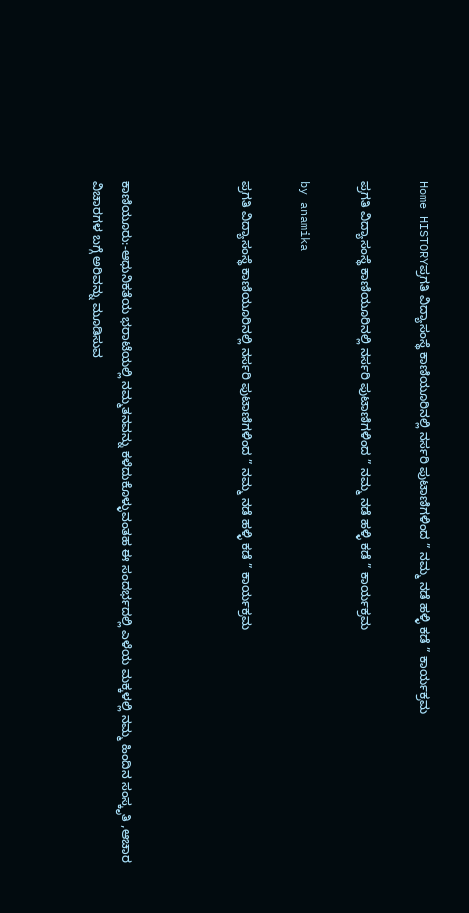Home HISTORYಪ್ರಗತಿ ವಿದ್ಯಾಸಂಸ್ಥೆ ಕಾಣಿಯೂರಿನಲ್ಲಿ ನರ್ಸರಿ ಪುಟಾಣಿಗಳಿಂದ ” ನಮ್ಮ ನಡೆ ಹಳ್ಳಿ ಕಡೆ ” ಕಾರ್ಯಕ್ರಮ

ಪ್ರಗತಿ ವಿದ್ಯಾಸಂಸ್ಥೆ ಕಾಣಿಯೂರಿನಲ್ಲಿ ನರ್ಸರಿ ಪುಟಾಣಿಗಳಿಂದ ” ನಮ್ಮ ನಡೆ ಹಳ್ಳಿ ಕಡೆ ” ಕಾರ್ಯಕ್ರಮ

by anamika

ಪ್ರಗತಿ ವಿದ್ಯಾಸಂಸ್ಥೆ ಕಾಣಿಯೂರಿನಲ್ಲಿ ನರ್ಸರಿ ಪುಟಾಣಿಗಳಿಂದ ” ನಮ್ಮ ನಡೆ ಹಳ್ಳಿ ಕಡೆ ” ಕಾರ್ಯಕ್ರಮ



ಕಾಣಿಯೂರು:-ಆಧುನಿಕತೆಯ ಭರಾಟೆಯಲ್ಲಿ ನಮ್ಮತನವನ್ನು ಕಳೆದುಕೊಳ್ಳುವಂತಹ ಈ ಸಂದರ್ಭದಲ್ಲಿ ಎಳೆಯ ಮಕ್ಕಳಲ್ಲಿ ನಮ್ಮ ಹಿಂದಿನ ಸಂಸ್ಕೃತಿ ,ಆಚಾರ ವಿಚಾರಗಳ ಬಗ್ಗೆ ಅರಿವನ್ನು ಮೂಡಿಸುವ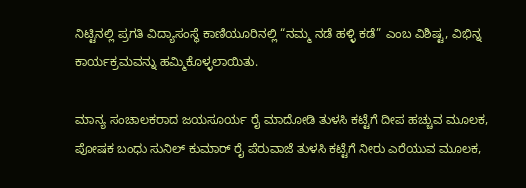ನಿಟ್ಟಿನಲ್ಲಿ ಪ್ರಗತಿ ವಿದ್ಯಾಸಂಸ್ಥೆ ಕಾಣಿಯೂರಿನಲ್ಲಿ “ನಮ್ಮ ನಡೆ ಹಳ್ಳಿ ಕಡೆ” ಎಂಬ ವಿಶಿಷ್ಟ, ವಿಭಿನ್ನ ಕಾರ್ಯಕ್ರಮವನ್ನು ಹಮ್ಮಿಕೊಳ್ಳಲಾಯಿತು.

ಮಾನ್ಯ ಸಂಚಾಲಕರಾದ ಜಯಸೂರ್ಯ ರೈ ಮಾದೋಡಿ ತುಳಸಿ ಕಟ್ಟೆಗೆ ದೀಪ ಹಚ್ಚುವ ಮೂಲಕ, ಪೋಷಕ ಬಂಧು ಸುನಿಲ್ ಕುಮಾರ್ ರೈ ಪೆರುವಾಜೆ ತುಳಸಿ ಕಟ್ಟೆಗೆ ನೀರು ಎರೆಯುವ ಮೂಲಕ,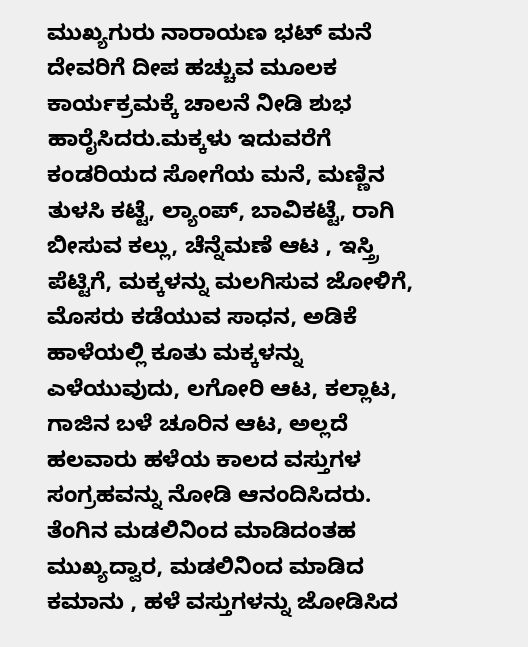ಮುಖ್ಯಗುರು ನಾರಾಯಣ ಭಟ್ ಮನೆ ದೇವರಿಗೆ ದೀಪ ಹಚ್ಚುವ ಮೂಲಕ ಕಾರ್ಯಕ್ರಮಕ್ಕೆ ಚಾಲನೆ ನೀಡಿ ಶುಭ ಹಾರೈಸಿದರು.ಮಕ್ಕಳು ಇದುವರೆಗೆ ಕಂಡರಿಯದ ಸೋಗೆಯ ಮನೆ, ಮಣ್ಣಿನ ತುಳಸಿ ಕಟ್ಟೆ, ಲ್ಯಾಂಪ್, ಬಾವಿಕಟ್ಟೆ, ರಾಗಿ ಬೀಸುವ ಕಲ್ಲು, ಚೆನ್ನೆಮಣೆ ಆಟ , ಇಸ್ತ್ರಿ ಪೆಟ್ಟಿಗೆ, ಮಕ್ಕಳನ್ನು ಮಲಗಿಸುವ ಜೋಳಿಗೆ, ಮೊಸರು ಕಡೆಯುವ ಸಾಧನ, ಅಡಿಕೆ ಹಾಳೆಯಲ್ಲಿ ಕೂತು ಮಕ್ಕಳನ್ನು ಎಳೆಯುವುದು, ಲಗೋರಿ ಆಟ, ಕಲ್ಲಾಟ, ಗಾಜಿನ ಬಳೆ ಚೂರಿನ ಆಟ, ಅಲ್ಲದೆ ಹಲವಾರು ಹಳೆಯ ಕಾಲದ ವಸ್ತುಗಳ ಸಂಗ್ರಹವನ್ನು ನೋಡಿ ಆನಂದಿಸಿದರು. ತೆಂಗಿನ ಮಡಲಿನಿಂದ ಮಾಡಿದಂತಹ ಮುಖ್ಯದ್ವಾರ, ಮಡಲಿನಿಂದ ಮಾಡಿದ ಕಮಾನು , ಹಳೆ ವಸ್ತುಗಳನ್ನು ಜೋಡಿಸಿದ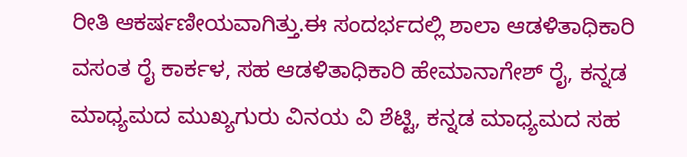ರೀತಿ ಆಕರ್ಷಣೀಯವಾಗಿತ್ತು.ಈ ಸಂದರ್ಭದಲ್ಲಿ ಶಾಲಾ ಆಡಳಿತಾಧಿಕಾರಿ ವಸಂತ ರೈ ಕಾರ್ಕಳ, ಸಹ ಆಡಳಿತಾಧಿಕಾರಿ ಹೇಮಾನಾಗೇಶ್ ರೈ, ಕನ್ನಡ ಮಾಧ್ಯಮದ ಮುಖ್ಯಗುರು ವಿನಯ ವಿ ಶೆಟ್ಟಿ, ಕನ್ನಡ ಮಾಧ್ಯಮದ ಸಹ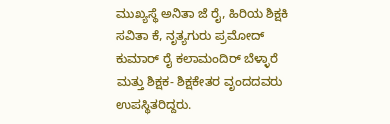ಮುಖ್ಯಸ್ಥೆ ಅನಿತಾ ಜೆ ರೈ, ಹಿರಿಯ ಶಿಕ್ಷಕಿ ಸವಿತಾ ಕೆ, ನೃತ್ಯಗುರು ಪ್ರಮೋದ್ ಕುಮಾರ್ ರೈ ಕಲಾಮಂದಿರ್ ಬೆಳ್ಳಾರೆ ಮತ್ತು ಶಿಕ್ಷಕ- ಶಿಕ್ಷಕೇತರ ವೃಂದದವರು ಉಪಸ್ಥಿತರಿದ್ದರು.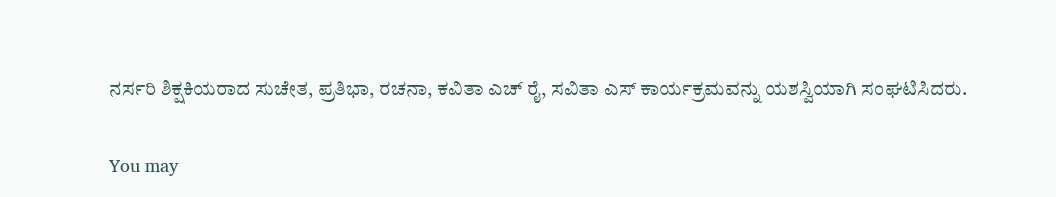ನರ್ಸರಿ ಶಿಕ್ಷಕಿಯರಾದ ಸುಚೇತ, ಪ್ರತಿಭಾ, ರಚನಾ, ಕವಿತಾ ಎಚ್ ರೈ, ಸವಿತಾ ಎಸ್ ಕಾರ್ಯಕ್ರಮವನ್ನು ಯಶಸ್ವಿಯಾಗಿ ಸಂಘಟಿಸಿದರು.

You may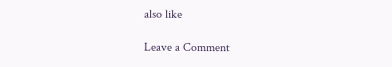also like

Leave a Comment